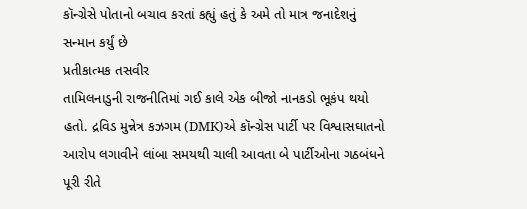કૉન્ગ્રેસે પોતાનો બચાવ કરતાં કહ્યું હતું કે અમે તો માત્ર જનાદેશનું સન્માન કર્યું છે
પ્રતીકાત્મક તસવીર
તામિલનાડુની રાજનીતિમાં ગઈ કાલે એક બીજો નાનકડો ભૂકંપ થયો હતો. દ્રવિડ મુન્નેત્ર કઝગમ (DMK)એ કૉન્ગ્રેસ પાર્ટી પર વિશ્વાસઘાતનો આરોપ લગાવીને લાંબા સમયથી ચાલી આવતા બે પાર્ટીઓના ગઠબંધને પૂરી રીતે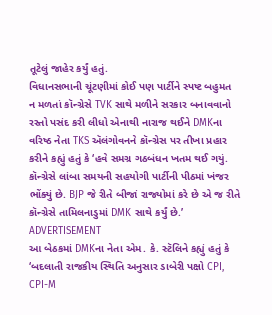તૂટેલું જાહેર કર્યું હતું.
વિધાનસભાની ચૂંટણીમાં કોઈ પણ પાર્ટીને સ્પષ્ટ બહુમત ન મળતાં કૉન્ગ્રેસે TVK સાથે મળીને સરકાર બનાવવાનો રસ્તો પસંદ કરી લીધો એનાથી નારાજ થઈને DMKના વરિષ્ઠ નેતા TKS ઍલંગોવનને કૉન્ગ્રેસ પર તીખા પ્રહાર કરીને કહ્યું હતું કે ‘હવે સમગ્ર ગઠબંધન ખતમ થઈ ગયું. કૉન્ગ્રેસે લાંબા સમયની સહયોગી પાર્ટીની પીઠમાં ખંજર ભોંક્યું છે. BJP જે રીતે બીજાં રાજ્યોમાં કરે છે એ જ રીતે કૉન્ગ્રેસે તામિલનાડુમાં DMK સાથે કર્યું છે.’
ADVERTISEMENT
આ બેઠકમાં DMKના નેતા એમ. કે. સ્ટૅલિને કહ્યું હતું કે ‘બદલાતી રાજકીય સ્થિતિ અનુસાર ડાબેરી પક્ષો CPI, CPI-M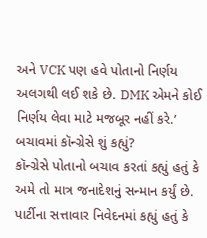અને VCK પણ હવે પોતાનો નિર્ણય અલગથી લઈ શકે છે. DMK એમને કોઈ નિર્ણય લેવા માટે મજબૂર નહીં કરે.’
બચાવમાં કૉન્ગ્રેસે શું કહ્યું?
કૉન્ગ્રેસે પોતાનો બચાવ કરતાં કહ્યું હતું કે અમે તો માત્ર જનાદેશનું સન્માન કર્યું છે. પાર્ટીના સત્તાવાર નિવેદનમાં કહ્યું હતું કે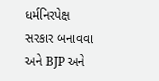ધર્મનિરપેક્ષ સરકાર બનાવવા અને BJP અને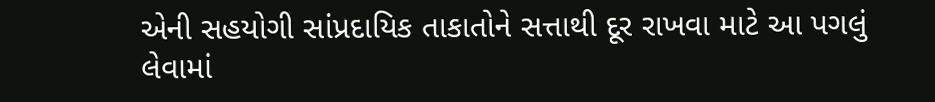એની સહયોગી સાંપ્રદાયિક તાકાતોને સત્તાથી દૂર રાખવા માટે આ પગલું લેવામાં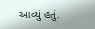આવ્યું હતું.